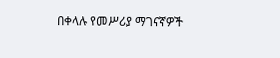በቀላሉ የመሥሪያ ማገናኛዎች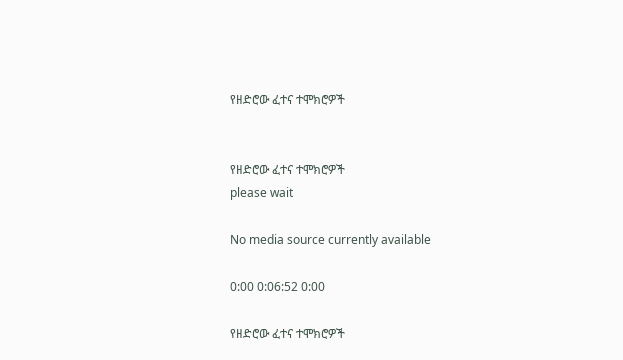የዘድሮው ፈተና ተሞክሮዎች


የዘድሮው ፈተና ተሞክሮዎች
please wait

No media source currently available

0:00 0:06:52 0:00

የዘድሮው ፈተና ተሞክሮዎች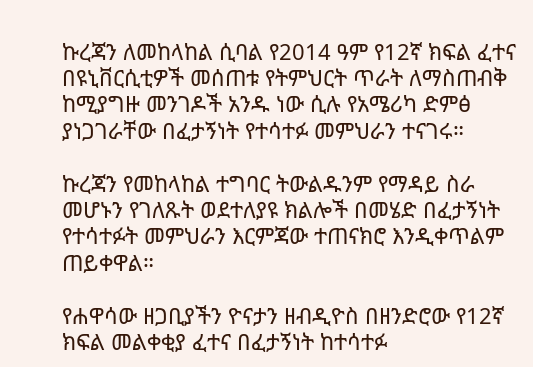ኩረጃን ለመከላከል ሲባል የ2014 ዓም የ12ኛ ክፍል ፈተና በዩኒቨርሲቲዎች መሰጠቱ የትምህርት ጥራት ለማስጠብቅ ከሚያግዙ መንገዶች አንዱ ነው ሲሉ የአሜሪካ ድምፅ ያነጋገራቸው በፈታኝነት የተሳተፉ መምህራን ተናገሩ።

ኩረጃን የመከላከል ተግባር ትውልዱንም የማዳይ ስራ መሆኑን የገለጹት ወደተለያዩ ክልሎች በመሄድ በፈታኝነት የተሳተፉት መምህራን እርምጃው ተጠናክሮ እንዲቀጥልም ጠይቀዋል።

የሐዋሳው ዘጋቢያችን ዮናታን ዘብዲዮስ በዘንድሮው የ12ኛ ክፍል መልቀቂያ ፈተና በፈታኝነት ከተሳተፉ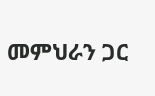መምህራን ጋር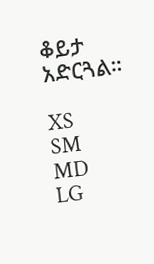ቆይታ አድርጓል።

XS
SM
MD
LG